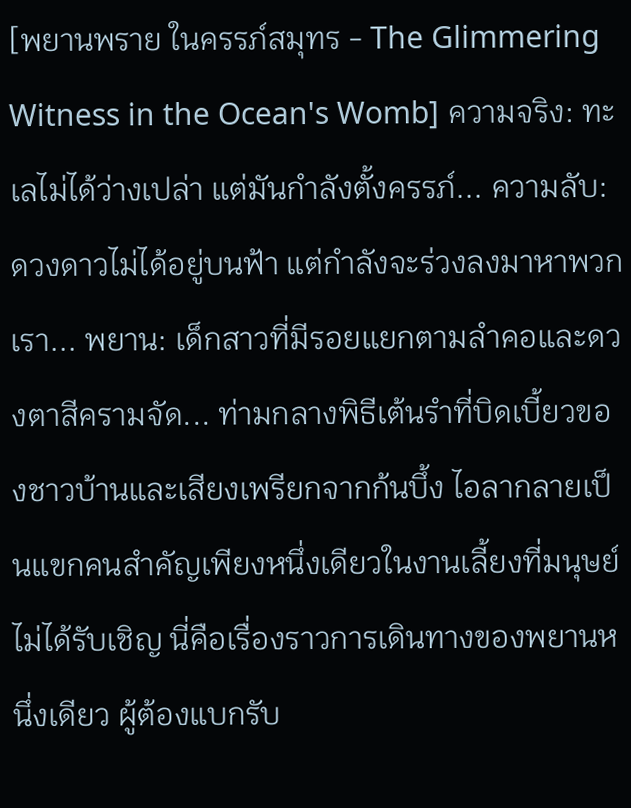[พยานพราย ในครรภ์สมุทร - The Glimmering Witness in the Ocean's Womb] ความจริง: ทะเลไม่ได้ว่างเปล่า แต่มันกำลังตั้งครรภ์... ความลับ: ดวงดาวไม่ได้อยู่บนฟ้า แต่กำลังจะร่วงลงมาหาพวกเรา... พยาน: เด็กสาวที่มีรอยแยกตามลำคอและดวงตาสีครามจัด... ท่ามกลางพิธีเต้นรำที่บิดเบี้ยวของชาวบ้านและเสียงเพรียกจากก้นบึ้ง ไอลากลายเป็นแขกคนสำคัญเพียงหนึ่งเดียวในงานเลี้ยงที่มนุษย์ไม่ได้รับเชิญ นี่คือเรื่องราวการเดินทางของพยานหนึ่งเดียว ผู้ต้องแบกรับ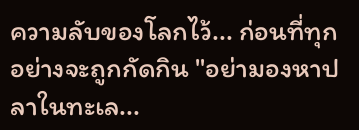ความลับของโลกไว้... ก่อนที่ทุกอย่างจะถูกกัดกิน "อย่ามองหาปลาในทะเล...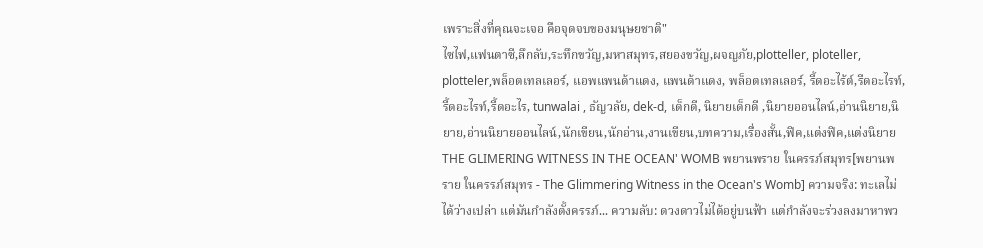เพราะสิ่งที่คุณจะเจอ คือจุดจบของมนุษยชาติ"
ไซไฟ,แฟนตาซี,ลึกลับ,ระทึกขวัญ,มหาสมุทร,สยองขวัญ,ผจญภัย,plotteller, ploteller, plotteler,พล็อตเทลเลอร์, แอพแพนด้าแดง, แพนด้าแดง, พล็อตเทลเลอร์, รี้ดอะไร้ต์,รีดอะไรท์,รี้ดอะไรท์,รี้ดอะไร, tunwalai , ธัญวลัย, dek-d, เด็กดี, นิยายเด็กดี ,นิยายออนไลน์,อ่านนิยาย,นิยาย,อ่านนิยายออนไลน์,นักเขียน,นักอ่าน,งานเขียน,บทความ,เรื่องสั้น,ฟิค,แต่งฟิค,แต่งนิยาย
THE GLIMERING WITNESS IN THE OCEAN' WOMB พยานพราย ในครรภ์สมุทร[พยานพราย ในครรภ์สมุทร - The Glimmering Witness in the Ocean's Womb] ความจริง: ทะเลไม่ได้ว่างเปล่า แต่มันกำลังตั้งครรภ์... ความลับ: ดวงดาวไม่ได้อยู่บนฟ้า แต่กำลังจะร่วงลงมาหาพว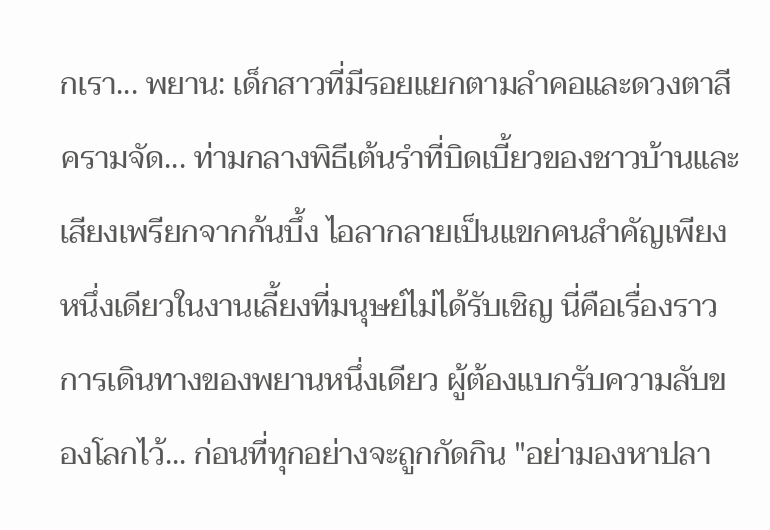กเรา... พยาน: เด็กสาวที่มีรอยแยกตามลำคอและดวงตาสีครามจัด... ท่ามกลางพิธีเต้นรำที่บิดเบี้ยวของชาวบ้านและเสียงเพรียกจากก้นบึ้ง ไอลากลายเป็นแขกคนสำคัญเพียงหนึ่งเดียวในงานเลี้ยงที่มนุษย์ไม่ได้รับเชิญ นี่คือเรื่องราวการเดินทางของพยานหนึ่งเดียว ผู้ต้องแบกรับความลับของโลกไว้... ก่อนที่ทุกอย่างจะถูกกัดกิน "อย่ามองหาปลา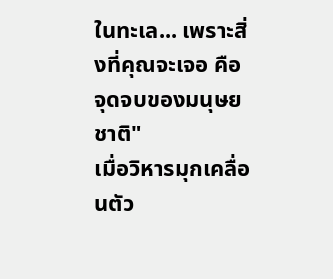ในทะเล... เพราะสิ่งที่คุณจะเจอ คือจุดจบของมนุษยชาติ"
เมื่อวิหารมุกเคลื่อนตัว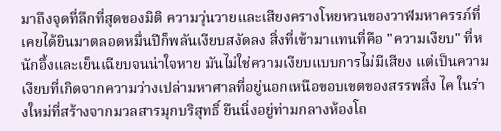มาถึงจุดที่ลึกที่สุดของมิติ ความวุ่นวายและเสียงครางโหยหวนของวาฬมหาครรภ์ที่เคยได้ยินมาตลอดหมื่นปีก็พลันเงียบสงัดลง สิ่งที่เข้ามาแทนที่คือ "ความเงียบ" ที่หนักอึ้งและเย็นเฉียบจนน่าใจหาย มันไม่ใช่ความเงียบแบบการไม่มีเสียง แต่เป็นความเงียบที่เกิดจากความว่างเปล่ามหาศาลที่อยู่นอกเหนือขอบเขตของสรรพสิ่ง ไค ในร่างใหม่ที่สร้างจากมวลสารมุกบริสุทธิ์ ยืนนิ่งอยู่ท่ามกลางห้องโถ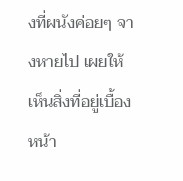งที่ผนังค่อยๆ จางหายไป เผยให้เห็นสิ่งที่อยู่เบื้องหน้า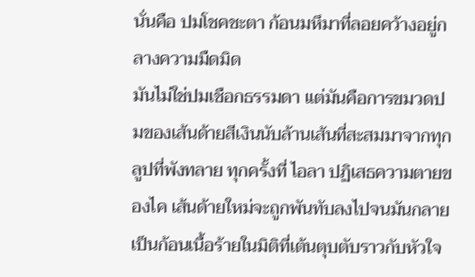นั่นคือ ปมโชคชะตา ก้อนมหึมาที่ลอยคว้างอยู่กลางความมืดมิด
มันไม่ใช่ปมเชือกธรรมดา แต่มันคือการขมวดปมของเส้นด้ายสีเงินนับล้านเส้นที่สะสมมาจากทุกลูปที่พังทลาย ทุกครั้งที่ ไอลา ปฏิเสธความตายของไค เส้นด้ายใหม่จะถูกพันทับลงไปจนมันกลายเป็นก้อนเนื้อร้ายในมิติที่เต้นตุบตับราวกับหัวใจ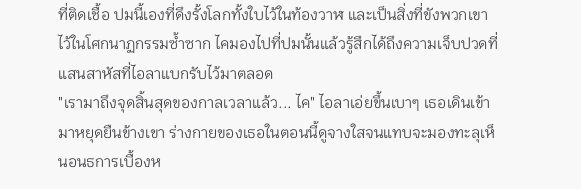ที่ติดเชื้อ ปมนี้เองที่ดึงรั้งโลกทั้งใบไว้ในท้องวาฬ และเป็นสิ่งที่ขังพวกเขาไว้ในโศกนาฏกรรมซ้ำซาก ไคมองไปที่ปมนั้นแล้วรู้สึกได้ถึงความเจ็บปวดที่แสนสาหัสที่ไอลาแบกรับไว้มาตลอด
"เรามาถึงจุดสิ้นสุดของกาลเวลาแล้ว... ไค" ไอลาเอ่ยขึ้นเบาๆ เธอเดินเข้ามาหยุดยืนข้างเขา ร่างกายของเธอในตอนนี้ดูจางใสจนแทบจะมองทะลุเห็นอนธการเบื้องห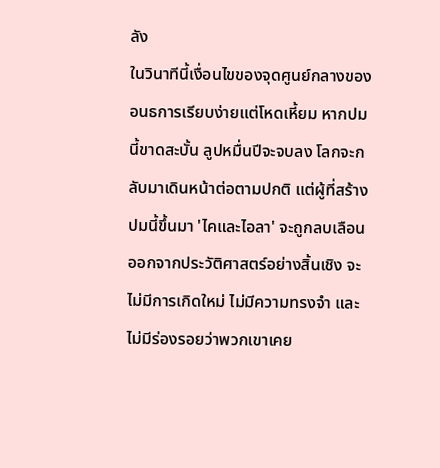ลัง
ในวินาทีนี้เงื่อนไขของจุดศูนย์กลางของอนธการเรียบง่ายแต่โหดเหี้ยม หากปมนี้ขาดสะบั้น ลูปหมื่นปีจะจบลง โลกจะกลับมาเดินหน้าต่อตามปกติ แต่ผู้ที่สร้างปมนี้ขึ้นมา 'ไคและไอลา' จะถูกลบเลือนออกจากประวัติศาสตร์อย่างสิ้นเชิง จะไม่มีการเกิดใหม่ ไม่มีความทรงจำ และไม่มีร่องรอยว่าพวกเขาเคย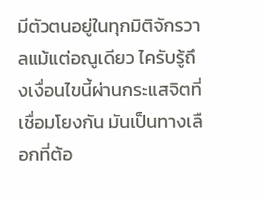มีตัวตนอยู่ในทุกมิติจักรวาลแม้แต่อณูเดียว ไครับรู้ถึงเงื่อนไขนี้ผ่านกระแสจิตที่เชื่อมโยงกัน มันเป็นทางเลือกที่ต้อ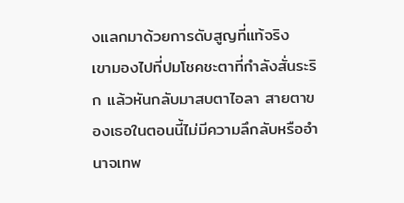งแลกมาด้วยการดับสูญที่แท้จริง
เขามองไปที่ปมโชคชะตาที่กำลังสั่นระริก แล้วหันกลับมาสบตาไอลา สายตาของเธอในตอนนี้ไม่มีความลึกลับหรืออำนาจเทพ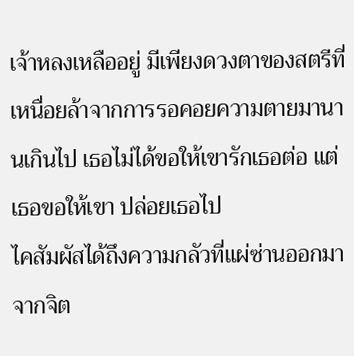เจ้าหลงเหลืออยู่ มีเพียงดวงตาของสตรีที่เหนื่อยล้าจากการรอคอยความตายมานานเกินไป เธอไม่ได้ขอให้เขารักเธอต่อ แต่เธอขอให้เขา ปล่อยเธอไป
ไคสัมผัสได้ถึงความกลัวที่แผ่ซ่านออกมาจากจิต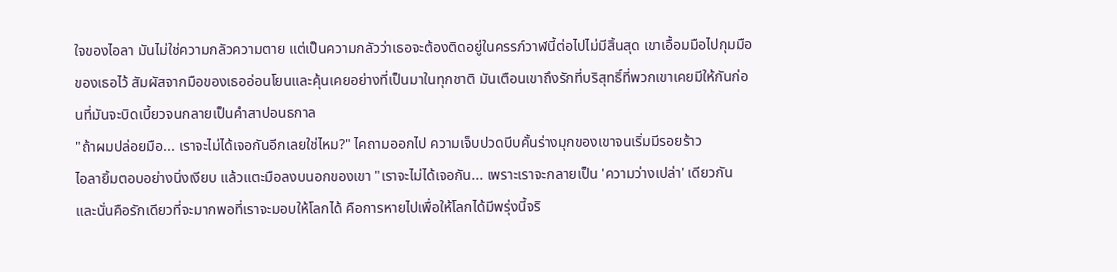ใจของไอลา มันไม่ใช่ความกลัวความตาย แต่เป็นความกลัวว่าเธอจะต้องติดอยู่ในครรภ์วาฬนี้ต่อไปไม่มีสิ้นสุด เขาเอื้อมมือไปกุมมือของเธอไว้ สัมผัสจากมือของเธออ่อนโยนและคุ้นเคยอย่างที่เป็นมาในทุกชาติ มันเตือนเขาถึงรักที่บริสุทธิ์ที่พวกเขาเคยมีให้กันก่อนที่มันจะบิดเบี้ยวจนกลายเป็นคำสาปอนธกาล
"ถ้าผมปล่อยมือ... เราจะไม่ได้เจอกันอีกเลยใช่ไหม?" ไคถามออกไป ความเจ็บปวดบีบคั้นร่างมุกของเขาจนเริ่มมีรอยร้าว
ไอลายิ้มตอบอย่างนิ่งเงียบ แล้วแตะมือลงบนอกของเขา "เราจะไม่ได้เจอกัน... เพราะเราจะกลายเป็น 'ความว่างเปล่า' เดียวกัน และนั่นคือรักเดียวที่จะมากพอที่เราจะมอบให้โลกได้ คือการหายไปเพื่อให้โลกได้มีพรุ่งนี้จริ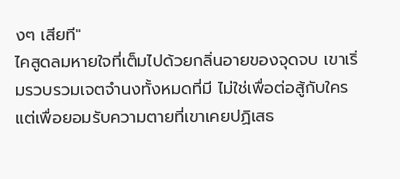งๆ เสียที"
ไคสูดลมหายใจที่เต็มไปด้วยกลิ่นอายของจุดจบ เขาเริ่มรวบรวมเจตจำนงทั้งหมดที่มี ไม่ใช่เพื่อต่อสู้กับใคร แต่เพื่อยอมรับความตายที่เขาเคยปฏิเสธ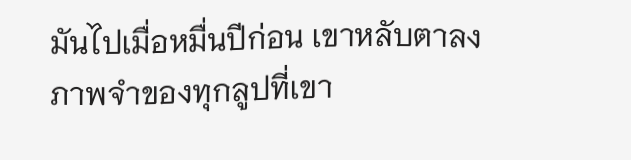มันไปเมื่อหมื่นปีก่อน เขาหลับตาลง ภาพจำของทุกลูปที่เขา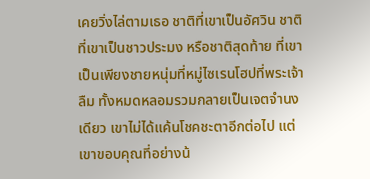เคยวิ่งไล่ตามเธอ ชาติที่เขาเป็นอัศวิน ชาติที่เขาเป็นชาวประมง หรือชาติสุดท้าย ที่เขาเป็นเพียงชายหนุ่มที่หมู่ไซเรนโฮปที่พระเจ้าลืม ทั้งหมดหลอมรวมกลายเป็นเจตจำนงเดียว เขาไม่ได้แค้นโชคชะตาอีกต่อไป แต่เขาขอบคุณที่อย่างน้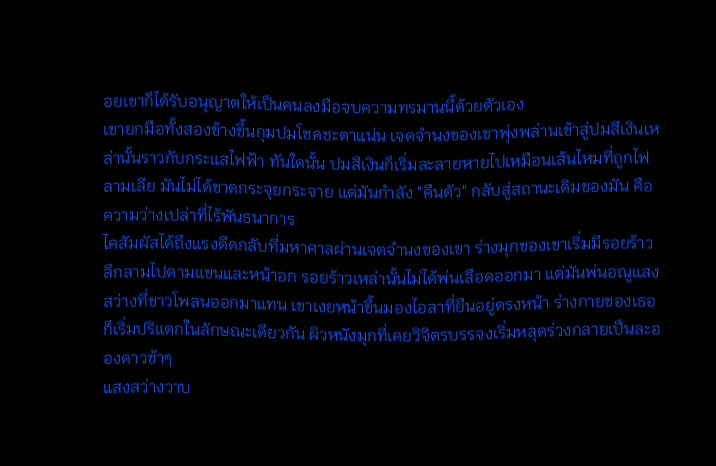อยเขาก็ได้รับอนุญาตให้เป็นคนลงมือจบความทรมานนี้ด้วยตัวเอง
เขายกมือทั้งสองข้างขึ้นกุมปมโชคชะตาแน่น เจตจำนงของเขาพุ่งพล่านเข้าสู่ปมสีเงินเหล่านั้นราวกับกระแสไฟฟ้า ทันใดนั้น ปมสีเงินก็เริ่มละลายหายไปเหมือนเส้นไหมที่ถูกไฟลามเลีย มันไม่ได้ขาดกระจุยกระจาย แต่มันกำลัง "คืนตัว" กลับสู่สถานะเดิมของมัน คือความว่างเปล่าที่ไร้พันธนาการ
ไคสัมผัสได้ถึงแรงดีดกลับที่มหาศาลผ่านเจตจำนงของเขา ร่างมุกของเขาเริ่มมีรอยร้าวลึกลามไปตามแขนและหน้าอก รอยร้าวเหล่านั้นไม่ได้พ่นเลือดออกมา แต่มันพ่นอณูแสงสว่างที่ขาวโพลนออกมาแทน เขาเงยหน้าขึ้นมองไอลาที่ยืนอยู่ตรงหน้า ร่างกายของเธอก็เริ่มปริแตกในลักษณะเดียวกัน ผิวหนังมุกที่เคยวิจิตรบรรจงเริ่มหลุดร่วงกลายเป็นละอองดาวช้าๆ
แสงสว่างวาบ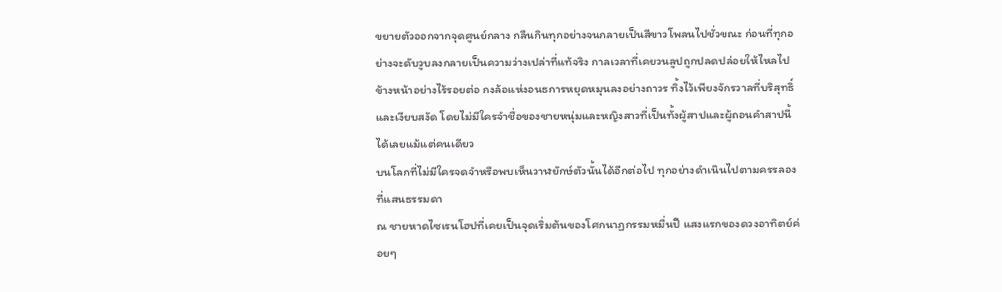ขยายตัวออกจากจุดศูนย์กลาง กลืนกินทุกอย่างจนกลายเป็นสีขาวโพลนไปชั่วขณะ ก่อนที่ทุกอย่างจะดับวูบลงกลายเป็นความว่างเปล่าที่แท้จริง กาลเวลาที่เคยวนลูปถูกปลดปล่อยให้ไหลไปข้างหน้าอย่างไร้รอยต่อ กงล้อแห่งอนธการหยุดหมุนลงอย่างถาวร ทิ้งไว้เพียงจักรวาลที่บริสุทธิ์และเงียบสงัด โดยไม่มีใครจำชื่อของชายหนุ่มและหญิงสาวที่เป็นทั้งผู้สาปและผู้ถอนคำสาปนี้ได้เลยแม้แต่คนเดียว
บนโลกที่ไม่มีใครจดจำหรือพบเห็นวาฬยักษ์ตัวนั้นได้อีกต่อไป ทุกอย่างดำเนินไปตามครรลองที่แสนธรรมดา
ณ ชายหาดไซเรนโฮปที่เคยเป็นจุดเริ่มต้นของโศกนาฏกรรมหมื่นปี แสงแรกของดวงอาทิตย์ค่อยๆ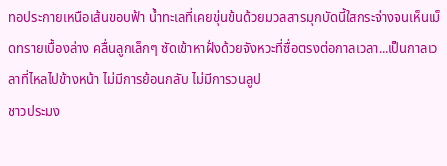ทอประกายเหนือเส้นขอบฟ้า น้ำทะเลที่เคยขุ่นข้นด้วยมวลสารมุกบัดนี้ใสกระจ่างจนเห็นเม็ดทรายเบื้องล่าง คลื่นลูกเล็กๆ ซัดเข้าหาฝั่งด้วยจังหวะที่ซื่อตรงต่อกาลเวลา...เป็นกาลเวลาที่ไหลไปข้างหน้า ไม่มีการย้อนกลับ ไม่มีการวนลูป
ชาวประมง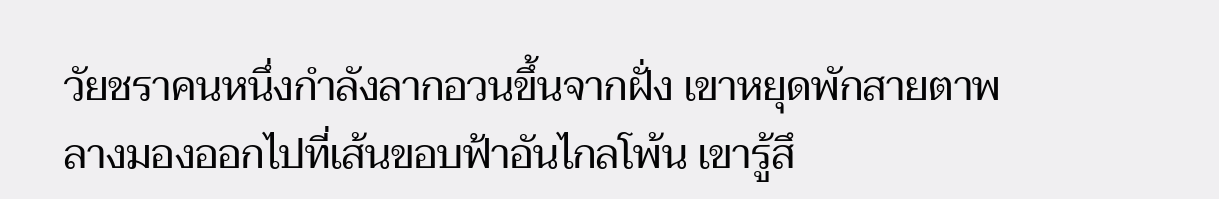วัยชราคนหนึ่งกำลังลากอวนขึ้นจากฝั่ง เขาหยุดพักสายตาพลางมองออกไปที่เส้นขอบฟ้าอันไกลโพ้น เขารู้สึ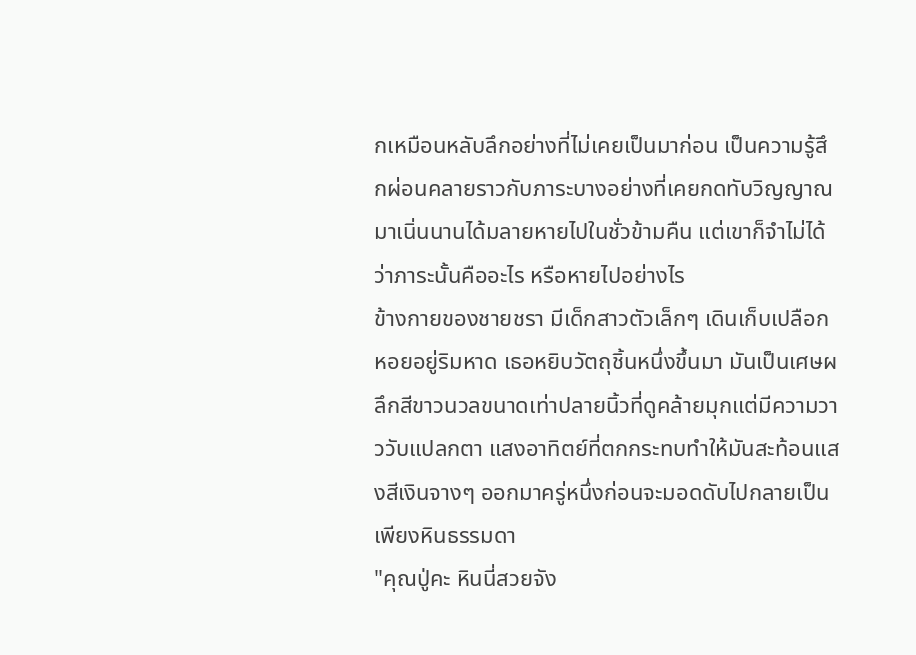กเหมือนหลับลึกอย่างที่ไม่เคยเป็นมาก่อน เป็นความรู้สึกผ่อนคลายราวกับภาระบางอย่างที่เคยกดทับวิญญาณมาเนิ่นนานได้มลายหายไปในชั่วข้ามคืน แต่เขาก็จำไม่ได้ว่าภาระนั้นคืออะไร หรือหายไปอย่างไร
ข้างกายของชายชรา มีเด็กสาวตัวเล็กๆ เดินเก็บเปลือกหอยอยู่ริมหาด เธอหยิบวัตถุชิ้นหนึ่งขึ้นมา มันเป็นเศษผลึกสีขาวนวลขนาดเท่าปลายนิ้วที่ดูคล้ายมุกแต่มีความวาววับแปลกตา แสงอาทิตย์ที่ตกกระทบทำให้มันสะท้อนแสงสีเงินจางๆ ออกมาครู่หนึ่งก่อนจะมอดดับไปกลายเป็นเพียงหินธรรมดา
"คุณปู่คะ หินนี่สวยจัง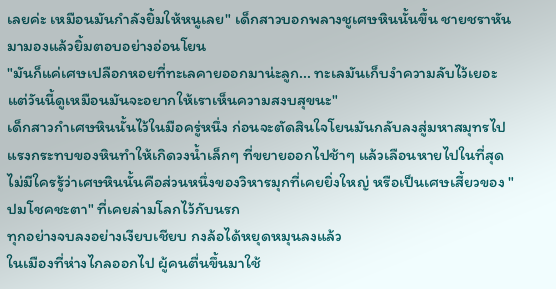เลยค่ะ เหมือนมันกำลังยิ้มให้หนูเลย" เด็กสาวบอกพลางชูเศษหินนั้นขึ้น ชายชราหันมามองแล้วยิ้มตอบอย่างอ่อนโยน
"มันก็แค่เศษเปลือกหอยที่ทะเลคายออกมาน่ะลูก... ทะเลมันเก็บงำความลับไว้เยอะ แต่วันนี้ดูเหมือนมันจะอยากให้เราเห็นความสงบสุขนะ"
เด็กสาวกำเศษหินนั้นไว้ในมือครู่หนึ่ง ก่อนจะตัดสินใจโยนมันกลับลงสู่มหาสมุทรไป แรงกระทบของหินทำให้เกิดวงน้ำเล็กๆ ที่ขยายออกไปช้าๆ แล้วเลือนหายไปในที่สุด ไม่มีใครรู้ว่าเศษหินนั้นคือส่วนหนึ่งของวิหารมุกที่เคยยิ่งใหญ่ หรือเป็นเศษเสี้ยวของ "ปมโชคชะตา" ที่เคยล่ามโลกไว้กับนรก
ทุกอย่างจบลงอย่างเงียบเชียบ กงล้อได้หยุดหมุนลงแล้ว
ในเมืองที่ห่างไกลออกไป ผู้คนตื่นขึ้นมาใช้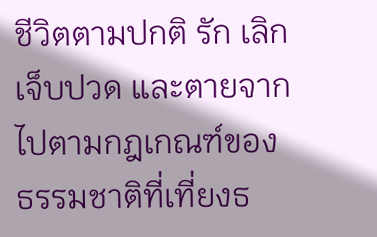ชีวิตตามปกติ รัก เลิก เจ็บปวด และตายจากไปตามกฎเกณฑ์ของธรรมชาติที่เที่ยงธ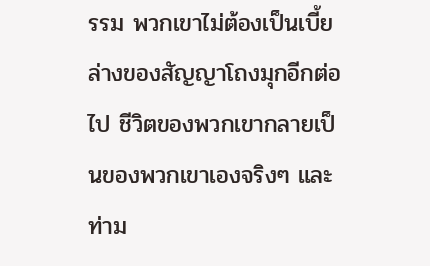รรม พวกเขาไม่ต้องเป็นเบี้ยล่างของสัญญาโถงมุกอีกต่อไป ชีวิตของพวกเขากลายเป็นของพวกเขาเองจริงๆ และท่าม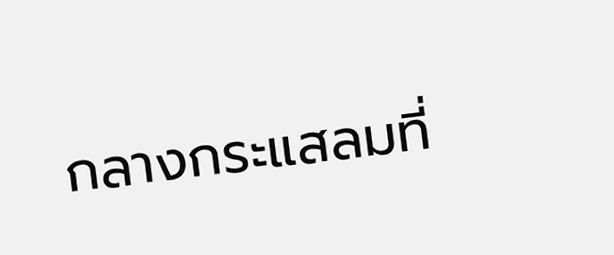กลางกระแสลมที่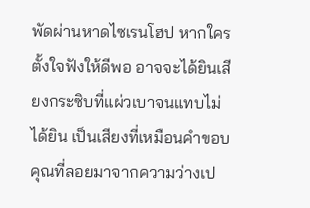พัดผ่านหาดไซเรนโฮป หากใครตั้งใจฟังให้ดีพอ อาจจะได้ยินเสียงกระซิบที่แผ่วเบาจนแทบไม่ได้ยิน เป็นเสียงที่เหมือนคำขอบคุณที่ลอยมาจากความว่างเป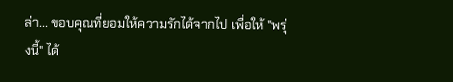ล่า... ขอบคุณที่ยอมให้ความรักได้จากไป เพื่อให้ "พรุ่งนี้" ได้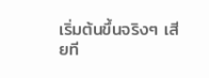เริ่มต้นขึ้นจริงๆ เสียที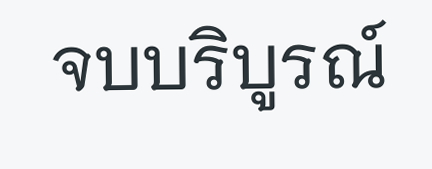จบบริบูรณ์